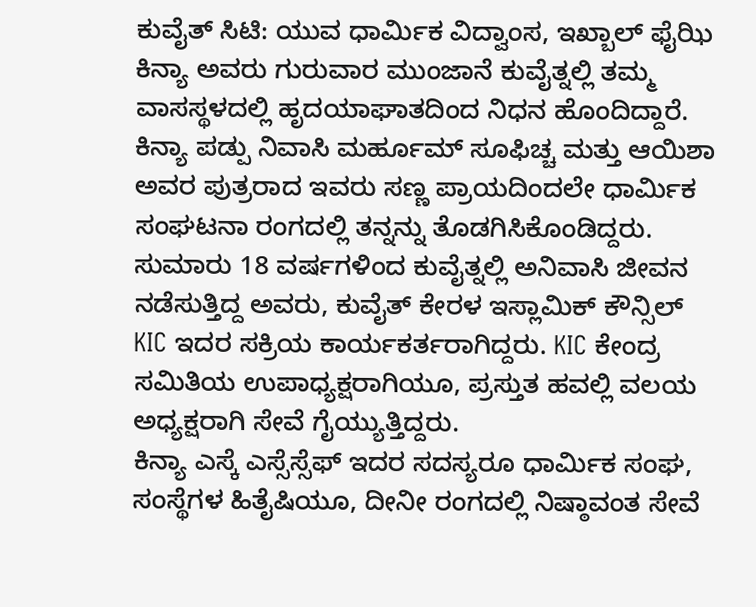ಕುವೈತ್ ಸಿಟಿ: ಯುವ ಧಾರ್ಮಿಕ ವಿದ್ವಾಂಸ, ಇಖ್ಬಾಲ್ ಫೈಝಿ ಕಿನ್ಯಾ ಅವರು ಗುರುವಾರ ಮುಂಜಾನೆ ಕುವೈತ್ನಲ್ಲಿ ತಮ್ಮ ವಾಸಸ್ಥಳದಲ್ಲಿ ಹೃದಯಾಘಾತದಿಂದ ನಿಧನ ಹೊಂದಿದ್ದಾರೆ.
ಕಿನ್ಯಾ ಪಡ್ಪು ನಿವಾಸಿ ಮರ್ಹೂಮ್ ಸೂಫಿಚ್ಚ ಮತ್ತು ಆಯಿಶಾ ಅವರ ಪುತ್ರರಾದ ಇವರು ಸಣ್ಣ ಪ್ರಾಯದಿಂದಲೇ ಧಾರ್ಮಿಕ ಸಂಘಟನಾ ರಂಗದಲ್ಲಿ ತನ್ನನ್ನು ತೊಡಗಿಸಿಕೊಂಡಿದ್ದರು. ಸುಮಾರು 18 ವರ್ಷಗಳಿಂದ ಕುವೈತ್ನಲ್ಲಿ ಅನಿವಾಸಿ ಜೀವನ ನಡೆಸುತ್ತಿದ್ದ ಅವರು, ಕುವೈತ್ ಕೇರಳ ಇಸ್ಲಾಮಿಕ್ ಕೌನ್ಸಿಲ್ KIC ಇದರ ಸಕ್ರಿಯ ಕಾರ್ಯಕರ್ತರಾಗಿದ್ದರು. KIC ಕೇಂದ್ರ ಸಮಿತಿಯ ಉಪಾಧ್ಯಕ್ಷರಾಗಿಯೂ, ಪ್ರಸ್ತುತ ಹವಲ್ಲಿ ವಲಯ ಅಧ್ಯಕ್ಷರಾಗಿ ಸೇವೆ ಗೈಯ್ಯುತ್ತಿದ್ದರು.
ಕಿನ್ಯಾ ಎಸ್ಕೆ ಎಸ್ಸೆಸ್ಸೆಫ್ ಇದರ ಸದಸ್ಯರೂ ಧಾರ್ಮಿಕ ಸಂಘ, ಸಂಸ್ಥೆಗಳ ಹಿತೈಷಿಯೂ, ದೀನೀ ರಂಗದಲ್ಲಿ ನಿಷ್ಠಾವಂತ ಸೇವೆ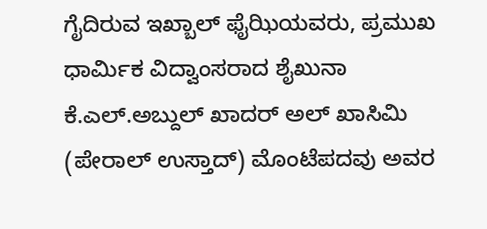ಗೈದಿರುವ ಇಖ್ಬಾಲ್ ಫೈಝಿಯವರು, ಪ್ರಮುಖ ಧಾರ್ಮಿಕ ವಿದ್ವಾಂಸರಾದ ಶೈಖುನಾ ಕೆ.ಎಲ್.ಅಬ್ದುಲ್ ಖಾದರ್ ಅಲ್ ಖಾಸಿಮಿ (ಪೇರಾಲ್ ಉಸ್ತಾದ್) ಮೊಂಟೆಪದವು ಅವರ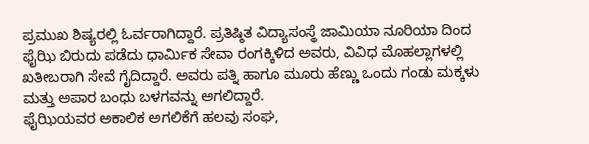ಪ್ರಮುಖ ಶಿಷ್ಯರಲ್ಲಿ ಓರ್ವರಾಗಿದ್ದಾರೆ. ಪ್ರತಿಷ್ಠಿತ ವಿದ್ಯಾಸಂಸ್ಥೆ ಜಾಮಿಯಾ ನೂರಿಯಾ ದಿಂದ ಫೈಝಿ ಬಿರುದು ಪಡೆದು ಧಾರ್ಮಿಕ ಸೇವಾ ರಂಗಕ್ಕಿಳಿದ ಅವರು, ವಿವಿಧ ಮೊಹಲ್ಲಾಗಳಲ್ಲಿ ಖತೀಬರಾಗಿ ಸೇವೆ ಗೈದಿದ್ದಾರೆ. ಅವರು ಪತ್ನಿ ಹಾಗೂ ಮೂರು ಹೆಣ್ಣು ಒಂದು ಗಂಡು ಮಕ್ಕಳು ಮತ್ತು ಅಪಾರ ಬಂಧು ಬಳಗವನ್ನು ಅಗಲಿದ್ದಾರೆ.
ಫೈಝಿಯವರ ಅಕಾಲಿಕ ಅಗಲಿಕೆಗೆ ಹಲವು ಸಂಘ,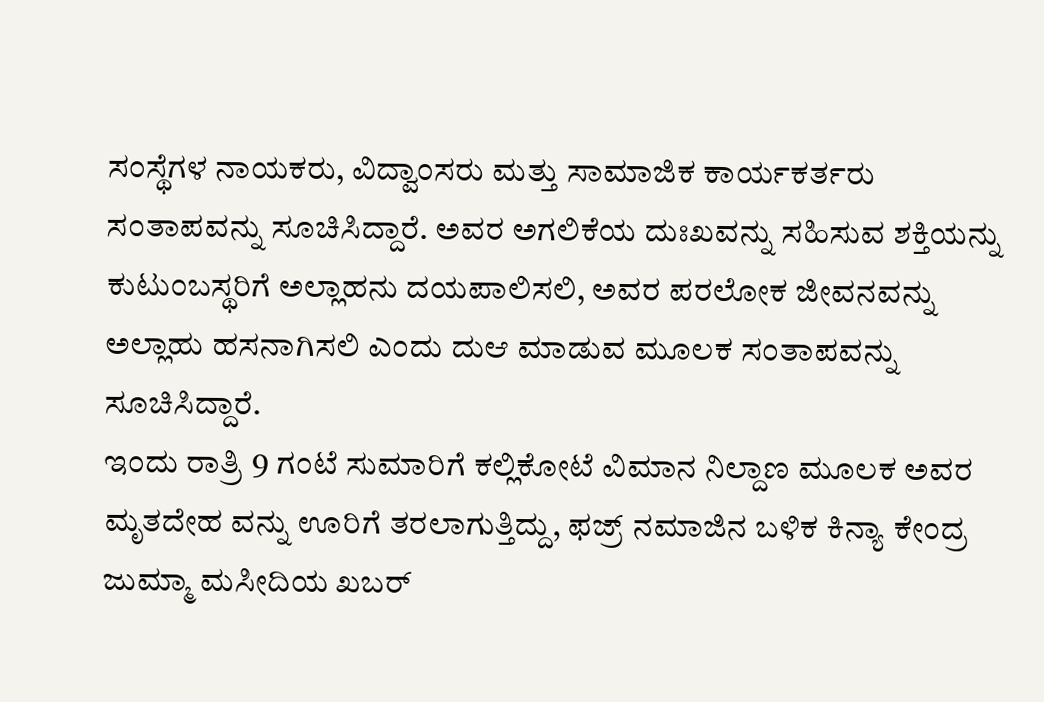ಸಂಸ್ಥೆಗಳ ನಾಯಕರು, ವಿದ್ವಾಂಸರು ಮತ್ತು ಸಾಮಾಜಿಕ ಕಾರ್ಯಕರ್ತರು ಸಂತಾಪವನ್ನು ಸೂಚಿಸಿದ್ದಾರೆ. ಅವರ ಅಗಲಿಕೆಯ ದುಃಖವನ್ನು ಸಹಿಸುವ ಶಕ್ತಿಯನ್ನು ಕುಟುಂಬಸ್ಥರಿಗೆ ಅಲ್ಲಾಹನು ದಯಪಾಲಿಸಲಿ, ಅವರ ಪರಲೋಕ ಜೀವನವನ್ನು ಅಲ್ಲಾಹು ಹಸನಾಗಿಸಲಿ ಎಂದು ದುಆ ಮಾಡುವ ಮೂಲಕ ಸಂತಾಪವನ್ನು ಸೂಚಿಸಿದ್ದಾರೆ.
ಇಂದು ರಾತ್ರಿ 9 ಗಂಟೆ ಸುಮಾರಿಗೆ ಕಲ್ಲಿಕೋಟೆ ವಿಮಾನ ನಿಲ್ದಾಣ ಮೂಲಕ ಅವರ ಮೃತದೇಹ ವನ್ನು ಊರಿಗೆ ತರಲಾಗುತ್ತಿದ್ದು, ಫಜ್ರ್ ನಮಾಜಿನ ಬಳಿಕ ಕಿನ್ಯಾ ಕೇಂದ್ರ ಜುಮ್ಮಾ ಮಸೀದಿಯ ಖಬರ್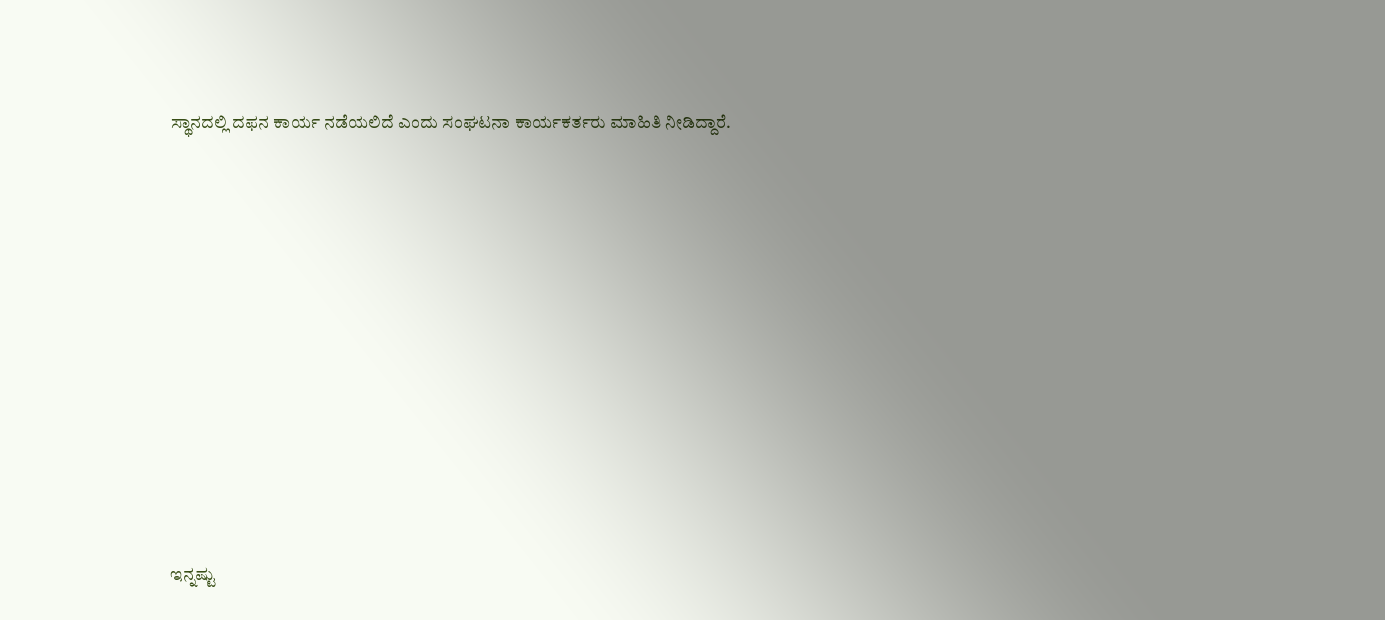ಸ್ಥಾನದಲ್ಲಿ ದಫನ ಕಾರ್ಯ ನಡೆಯಲಿದೆ ಎಂದು ಸಂಘಟನಾ ಕಾರ್ಯಕರ್ತರು ಮಾಹಿತಿ ನೀಡಿದ್ದಾರೆ.
















ಇನ್ನಷ್ಟು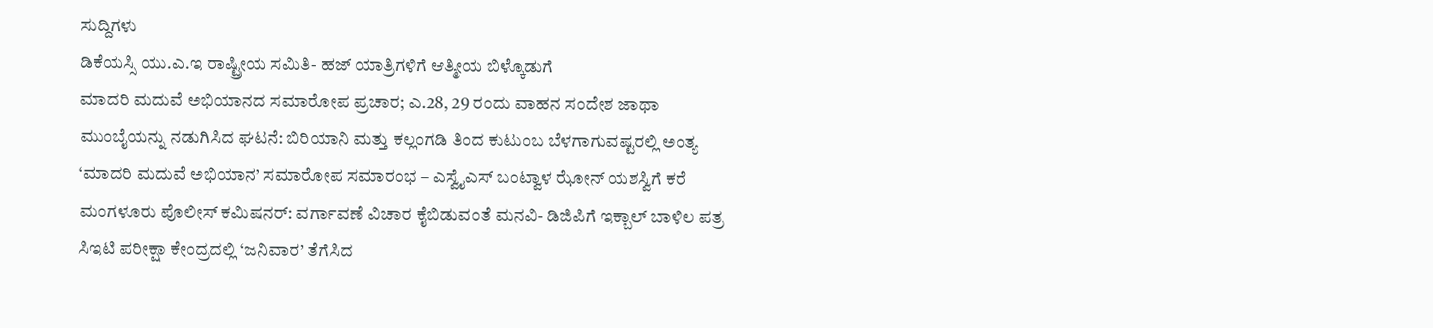ಸುದ್ದಿಗಳು
ಡಿಕೆಯಸ್ಸಿ ಯು.ಎ.ಇ ರಾಷ್ಟ್ರೀಯ ಸಮಿತಿ- ಹಜ್ ಯಾತ್ರಿಗಳಿಗೆ ಆತ್ಮೀಯ ಬಿಳ್ಕೊಡುಗೆ
ಮಾದರಿ ಮದುವೆ ಅಭಿಯಾನದ ಸಮಾರೋಪ ಪ್ರಚಾರ; ಎ.28, 29 ರಂದು ವಾಹನ ಸಂದೇಶ ಜಾಥಾ
ಮುಂಬೈಯನ್ನು ನಡುಗಿಸಿದ ಘಟನೆ: ಬಿರಿಯಾನಿ ಮತ್ತು ಕಲ್ಲಂಗಡಿ ತಿಂದ ಕುಟುಂಬ ಬೆಳಗಾಗುವಷ್ಟರಲ್ಲಿ ಅಂತ್ಯ
‘ಮಾದರಿ ಮದುವೆ ಅಭಿಯಾನ’ ಸಮಾರೋಪ ಸಮಾರಂಭ – ಎಸ್ವೈಎಸ್ ಬಂಟ್ವಾಳ ಝೋನ್ ಯಶಸ್ವಿಗೆ ಕರೆ
ಮಂಗಳೂರು ಪೊಲೀಸ್ ಕಮಿಷನರ್: ವರ್ಗಾವಣೆ ವಿಚಾರ ಕೈಬಿಡುವಂತೆ ಮನವಿ- ಡಿಜಿಪಿಗೆ ಇಕ್ಬಾಲ್ ಬಾಳಿಲ ಪತ್ರ
ಸಿಇಟಿ ಪರೀಕ್ಷಾ ಕೇಂದ್ರದಲ್ಲಿ ‘ಜನಿವಾರ’ ತೆಗೆಸಿದ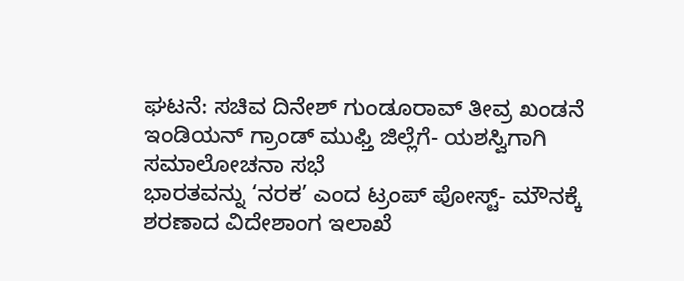ಘಟನೆ: ಸಚಿವ ದಿನೇಶ್ ಗುಂಡೂರಾವ್ ತೀವ್ರ ಖಂಡನೆ
ಇಂಡಿಯನ್ ಗ್ರಾಂಡ್ ಮುಫ್ತಿ ಜಿಲ್ಲೆಗೆ- ಯಶಸ್ವಿಗಾಗಿ ಸಮಾಲೋಚನಾ ಸಭೆ
ಭಾರತವನ್ನು ‘ನರಕ’ ಎಂದ ಟ್ರಂಪ್ ಪೋಸ್ಟ್- ಮೌನಕ್ಕೆ ಶರಣಾದ ವಿದೇಶಾಂಗ ಇಲಾಖೆ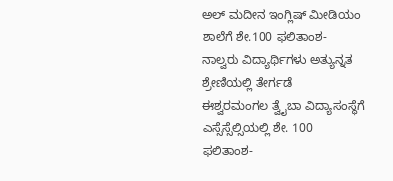ಅಲ್ ಮದೀನ ಇಂಗ್ಲಿಷ್ ಮೀಡಿಯಂ ಶಾಲೆಗೆ ಶೇ.100 ಫಲಿತಾಂಶ- ನಾಲ್ವರು ವಿದ್ಯಾರ್ಥಿಗಳು ಅತ್ಯುನ್ನತ ಶ್ರೇಣಿಯಲ್ಲಿ ತೇರ್ಗಡೆ
ಈಶ್ವರಮಂಗಲ ತ್ವೈಬಾ ವಿದ್ಯಾಸಂಸ್ಥೆಗೆ ಎಸ್ಸೆಸ್ಸೆಲ್ಸಿಯಲ್ಲಿ ಶೇ. 100 ಫಲಿತಾಂಶ-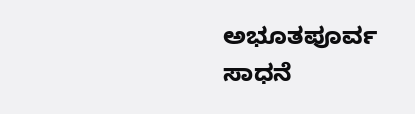ಅಭೂತಪೂರ್ವ ಸಾಧನೆ